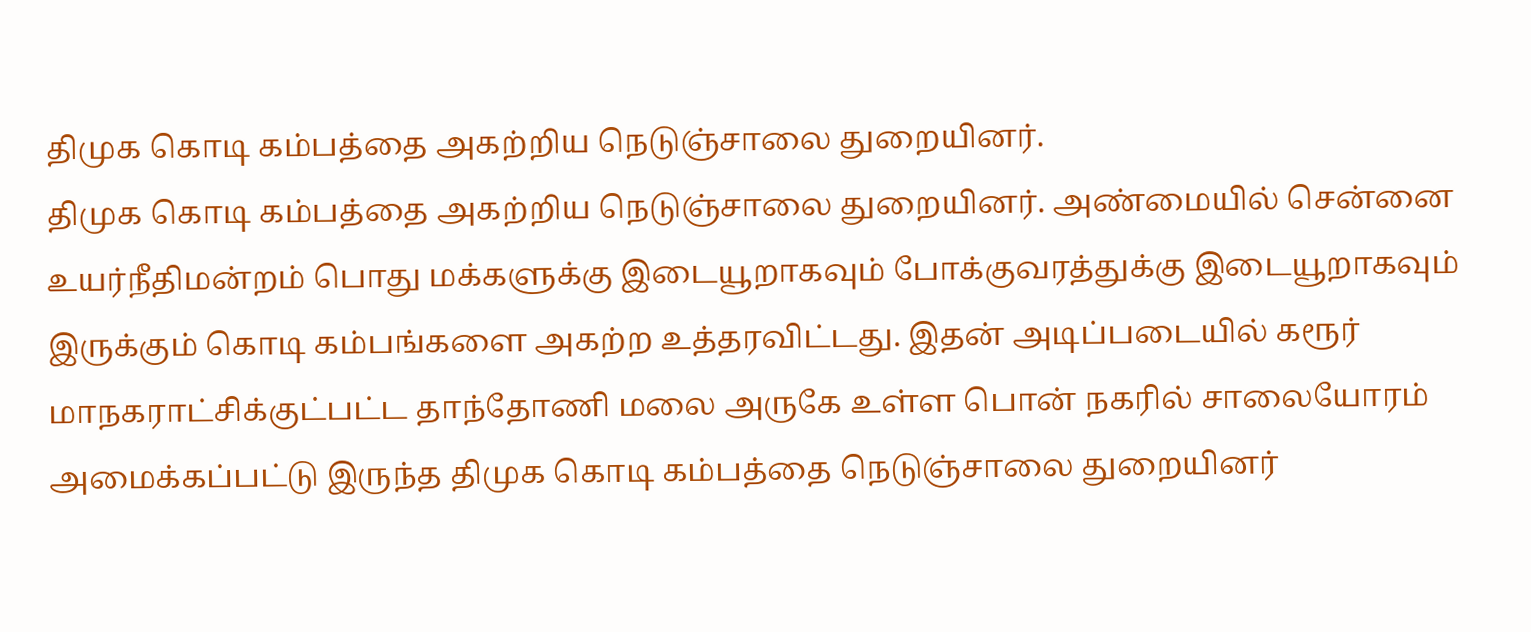திமுக கொடி கம்பத்தை அகற்றிய நெடுஞ்சாலை துறையினர்.
திமுக கொடி கம்பத்தை அகற்றிய நெடுஞ்சாலை துறையினர். அண்மையில் சென்னை உயர்நீதிமன்றம் பொது மக்களுக்கு இடையூறாகவும் போக்குவரத்துக்கு இடையூறாகவும் இருக்கும் கொடி கம்பங்களை அகற்ற உத்தரவிட்டது. இதன் அடிப்படையில் கரூர் மாநகராட்சிக்குட்பட்ட தாந்தோணி மலை அருகே உள்ள பொன் நகரில் சாலையோரம் அமைக்கப்பட்டு இருந்த திமுக கொடி கம்பத்தை நெடுஞ்சாலை துறையினர்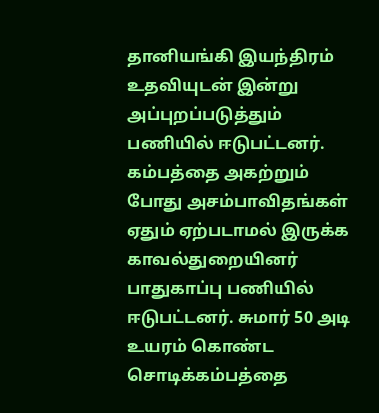தானியங்கி இயந்திரம் உதவியுடன் இன்று அப்புறப்படுத்தும் பணியில் ஈடுபட்டனர். கம்பத்தை அகற்றும் போது அசம்பாவிதங்கள் ஏதும் ஏற்படாமல் இருக்க காவல்துறையினர் பாதுகாப்பு பணியில் ஈடுபட்டனர். சுமார் 50 அடி உயரம் கொண்ட சொடிக்கம்பத்தை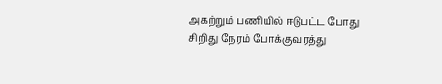அகற்றும் பணியில் ஈடுபட்ட போது சிறிது நேரம் போக்குவரத்து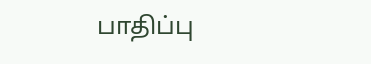பாதிப்பு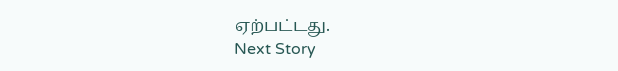ஏற்பட்டது.
Next Story